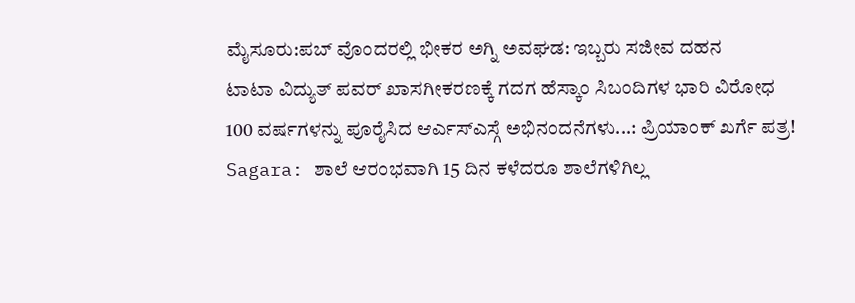ಮೈಸೂರು:ಪಬ್ ವೊಂದರಲ್ಲಿ ಭೀಕರ ಅಗ್ನಿ ಅವಘಡ: ಇಬ್ಬರು ಸಜೀವ ದಹನ
ಟಾಟಾ ವಿದ್ಯುತ್ ಪವರ್ ಖಾಸಗೀಕರಣಕ್ಕೆ ಗದಗ ಹೆಸ್ಕಾಂ ಸಿಬಂದಿಗಳ ಭಾರಿ ವಿರೋಧ
100 ವರ್ಷಗಳನ್ನು ಪೂರೈಸಿದ ಆರ್ಎಸ್ಎಸ್ಗೆ ಅಭಿನಂದನೆಗಳು...: ಪ್ರಿಯಾಂಕ್ ಖರ್ಗೆ ಪತ್ರ!
Sagara: ಶಾಲೆ ಆರಂಭವಾಗಿ 15 ದಿನ ಕಳೆದರೂ ಶಾಲೆಗಳಿಗಿಲ್ಲ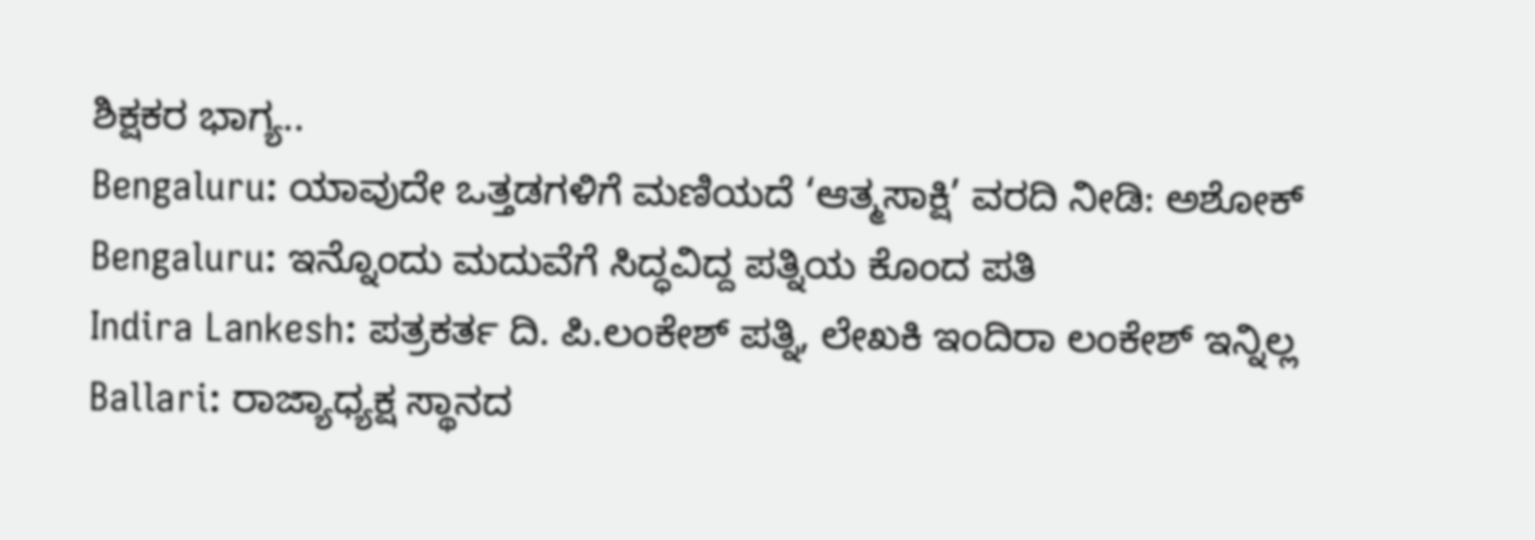ಶಿಕ್ಷಕರ ಭಾಗ್ಯ..
Bengaluru: ಯಾವುದೇ ಒತ್ತಡಗಳಿಗೆ ಮಣಿಯದೆ ‘ಆತ್ಮಸಾಕ್ಷಿ’ ವರದಿ ನೀಡಿ: ಅಶೋಕ್
Bengaluru: ಇನ್ನೊಂದು ಮದುವೆಗೆ ಸಿದ್ಧವಿದ್ದ ಪತ್ನಿಯ ಕೊಂದ ಪತಿ
Indira Lankesh: ಪತ್ರಕರ್ತ ದಿ. ಪಿ.ಲಂಕೇಶ್ ಪತ್ನಿ, ಲೇಖಕಿ ಇಂದಿರಾ ಲಂಕೇಶ್ ಇನ್ನಿಲ್ಲ
Ballari: ರಾಜ್ಯಾಧ್ಯಕ್ಷ ಸ್ಥಾನದ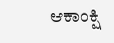ಆಕಾಂಕ್ಷಿ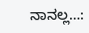ನಾನಲ್ಲ…: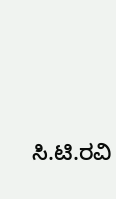ಸಿ.ಟಿ.ರವಿ